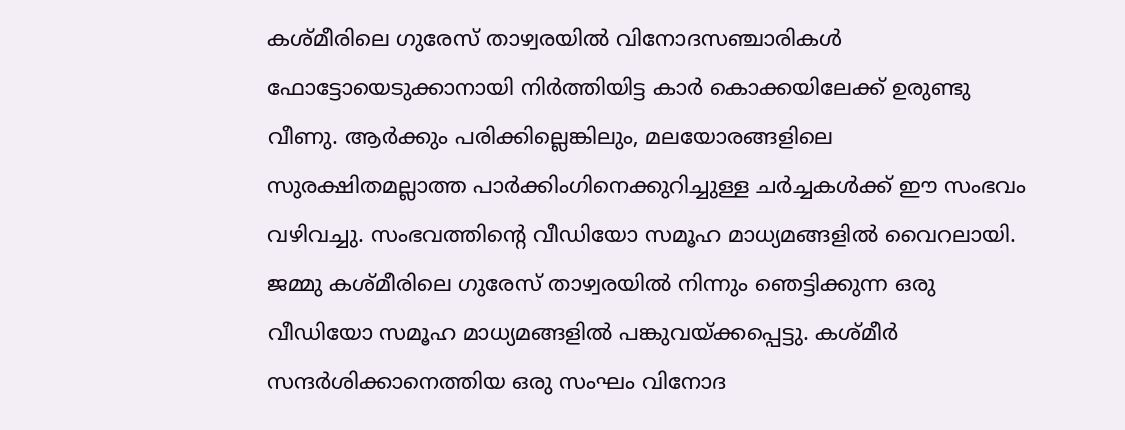കശ്മീരിലെ ഗുരേസ് താഴ്വരയിൽ വിനോദസഞ്ചാരികൾ ഫോട്ടോയെടുക്കാനായി നിർത്തിയിട്ട കാർ കൊക്കയിലേക്ക് ഉരുണ്ടു വീണു. ആർക്കും പരിക്കില്ലെങ്കിലും, മലയോരങ്ങളിലെ സുരക്ഷിതമല്ലാത്ത പാർക്കിംഗിനെക്കുറിച്ചുള്ള ചർച്ചകൾക്ക് ഈ സംഭവം വഴിവച്ചു. സംഭവത്തിന്റെ വീഡിയോ സമൂഹ മാധ്യമങ്ങളിൽ വൈറലായി.
ജമ്മു കശ്മീരിലെ ഗുരേസ് താഴ്വരയിൽ നിന്നും ഞെട്ടിക്കുന്ന ഒരു വീഡിയോ സമൂഹ മാധ്യമങ്ങളിൽ പങ്കുവയ്ക്കപ്പെട്ടു. കശ്മീർ സന്ദർശിക്കാനെത്തിയ ഒരു സംഘം വിനോദ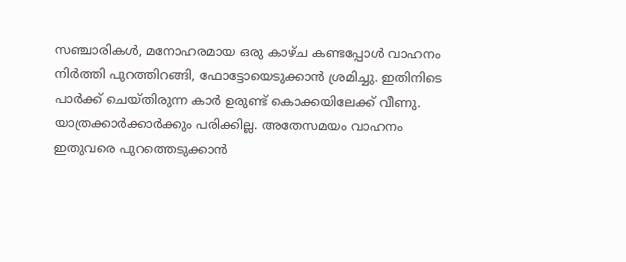സഞ്ചാരികൾ, മനോഹരമായ ഒരു കാഴ്ച കണ്ടപ്പോൾ വാഹനം നിർത്തി പുറത്തിറങ്ങി, ഫോട്ടോയെടുക്കാൻ ശ്രമിച്ചു. ഇതിനിടെ പാർക്ക് ചെയ്തിരുന്ന കാർ ഉരുണ്ട് കൊക്കയിലേക്ക് വീണു. യാത്രക്കാർക്കാർക്കും പരിക്കില്ല. അതേസമയം വാഹനം ഇതുവരെ പുറത്തെടുക്കാൻ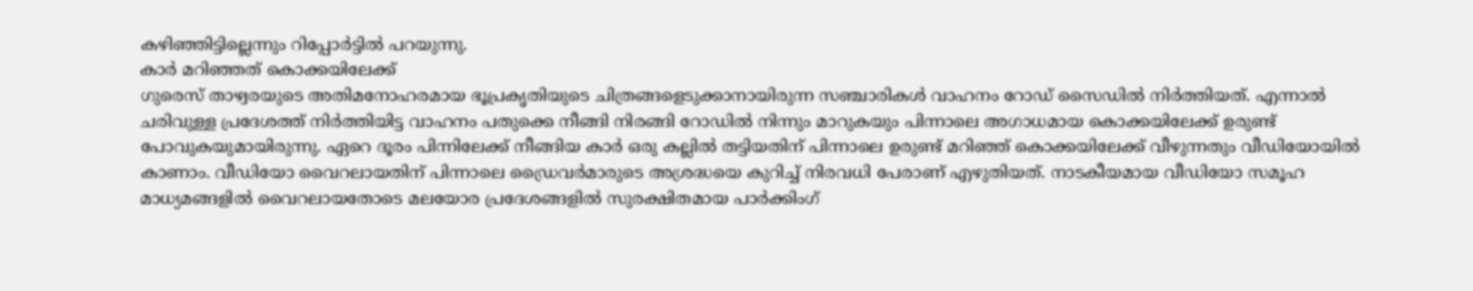കഴിഞ്ഞിട്ടില്ലെന്നും റിപ്പോർട്ടിൽ പറയുന്നു.
കാർ മറിഞ്ഞത് കൊക്കയിലേക്ക്
ഗുരെസ് താഴ്വരയുടെ അതിമനോഹരമായ ഭൂപ്രകൃതിയുടെ ചിത്രങ്ങളെടുക്കാനായിരുന്ന സഞ്ചാരികൾ വാഹനം റോഡ് സൈഡിൽ നിർത്തിയത്. എന്നാൽ ചരിവുള്ള പ്രദേശത്ത് നിർത്തിയിട്ട വാഹനം പതുക്കെ നീങ്ങി നിരങ്ങി റോഡിൽ നിന്നും മാറുകയും പിന്നാലെ അഗാധമായ കൊക്കയിലേക്ക് ഉരുണ്ട് പോവുകയുമായിരുന്നു. ഏറെ ദൂരം പിന്നിലേക്ക് നീങ്ങിയ കാർ ഒരു കല്ലിൽ തട്ടിയതിന് പിന്നാലെ ഉരുണ്ട് മറിഞ്ഞ് കൊക്കയിലേക്ക് വീഴുന്നതും വീഡിയോയിൽ കാണാം. വീഡിയോ വൈറലായതിന് പിന്നാലെ ഡ്രൈവർമാരുടെ അശ്രദ്ധയെ കുറിച്ച് നിരവധി പേരാണ് എഴുതിയത്. നാടകീയമായ വീഡിയോ സമൂഹ മാധ്യമങ്ങളിൽ വൈറലായതോടെ മലയോര പ്രദേശങ്ങളിൽ സുരക്ഷിതമായ പാർക്കിംഗ്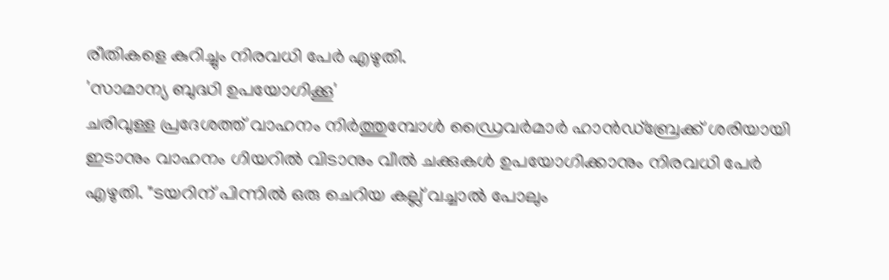രീതികളെ കുറിച്ചും നിരവധി പേർ എഴുതി.
'സാമാന്യ ബുദ്ധി ഉപയോഗിക്കൂ'
ചരിവുള്ള പ്രദേശത്ത് വാഹനം നിർത്തുമ്പോൾ ഡ്രൈവർമാർ ഹാൻഡ്ബ്രേക്ക് ശരിയായി ഇടാനും വാഹനം ഗിയറിൽ വിടാനും വീൽ ചക്കുകൾ ഉപയോഗിക്കാനും നിരവധി പേർ എഴുതി. "ടയറിന് പിന്നിൽ ഒരു ചെറിയ കല്ല് വച്ചാൽ പോലും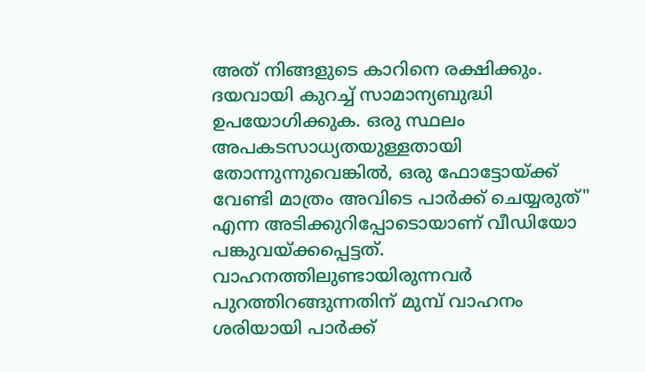അത് നിങ്ങളുടെ കാറിനെ രക്ഷിക്കും. ദയവായി കുറച്ച് സാമാന്യബുദ്ധി ഉപയോഗിക്കുക. ഒരു സ്ഥലം അപകടസാധ്യതയുള്ളതായി തോന്നുന്നുവെങ്കിൽ, ഒരു ഫോട്ടോയ്ക്ക് വേണ്ടി മാത്രം അവിടെ പാർക്ക് ചെയ്യരുത്" എന്ന അടിക്കുറിപ്പോടൊയാണ് വീഡിയോ പങ്കുവയ്ക്കപ്പെട്ടത്. വാഹനത്തിലുണ്ടായിരുന്നവർ പുറത്തിറങ്ങുന്നതിന് മുമ്പ് വാഹനം ശരിയായി പാർക്ക്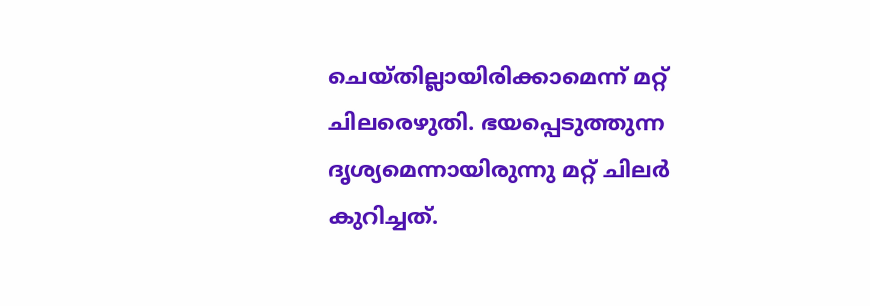ചെയ്തില്ലായിരിക്കാമെന്ന് മറ്റ് ചിലരെഴുതി. ഭയപ്പെടുത്തുന്ന ദൃശ്യമെന്നായിരുന്നു മറ്റ് ചിലർ കുറിച്ചത്.